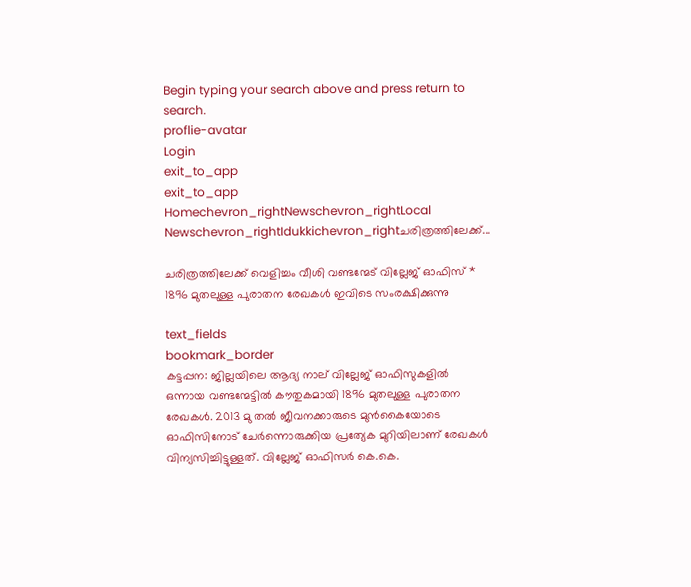Begin typing your search above and press return to search.
proflie-avatar
Login
exit_to_app
exit_to_app
Homechevron_rightNewschevron_rightLocal Newschevron_rightIdukkichevron_rightചരിത്രത്തിലേക്ക്...

ചരിത്രത്തിലേക്ക് വെളിച്ചം വീശി വണ്ടന്മേട് വില്ലേജ് ഓഫിസ് * 1896 മുതലുള്ള പുരാതന രേഖകൾ ഇവിടെ സംരക്ഷിക്കുന്നു

text_fields
bookmark_border
കട്ടപ്പന: ജില്ലയിലെ ആദ്യ നാല് വില്ലേജ് ഓഫിസുകളിൽ ഒന്നായ വണ്ടന്മേട്ടിൽ കൗതുകമായി 1896 മുതലുള്ള പുരാതന രേഖകൾ. 2013 മു തൽ ജീവനക്കാരുടെ മുൻകൈയോടെ ഓഫിസിനോട് ചേർന്നൊരുക്കിയ പ്രത്യേക മുറിയിലാണ് രേഖകൾ വിന്യസിച്ചിട്ടുള്ളത‌്. വില്ലേജ് ഓഫിസർ കെ.കെ.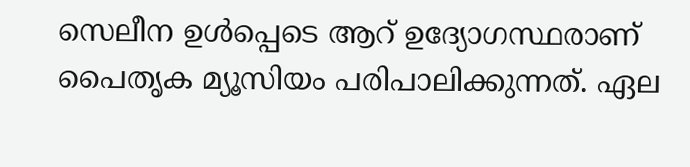സെലീന ഉൾപ്പെടെ ആറ‌് ഉദ്യോഗസ്ഥരാണ് പൈതൃക മ്യൂസിയം പരിപാലിക്കുന്നത‌്. ഏല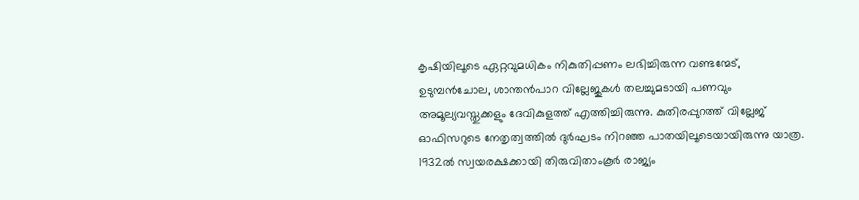കൃഷിയിലൂടെ ഏറ്റവുമധികം നികുതിപ്പണം ലഭിച്ചിരുന്ന വണ്ടന്മേട്, ഉടുമ്പൻചോല, ശാന്തൻപാറ വില്ലേജുകൾ തലച്ചുമടായി പണവും അമൂല്യവസ്തുക്കളും ദേവികുളത്ത് എത്തിച്ചിരുന്നു. കുതിരപ്പുറത്ത് വില്ലേജ് ഓഫിസറുടെ നേതൃത്വത്തിൽ ദുർഘടം നിറഞ്ഞ പാതയിലൂടെയായിരുന്നു യാത്ര. 1932ൽ സ്വയരക്ഷക്കായി തിരുവിതാംകൂർ രാജ്യം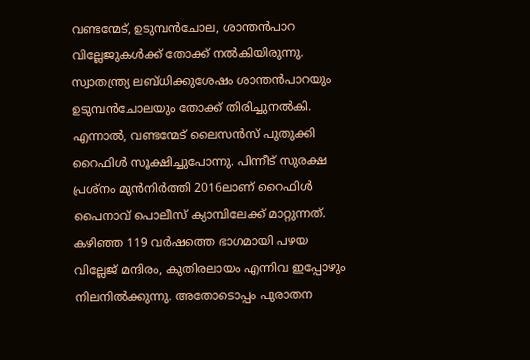വണ്ടന്മേട്, ഉടുമ്പൻചോല, ശാന്തൻപാറ വില്ലേജുകൾക്ക് തോക്ക‌് നൽകിയിരുന്നു. സ്വാതന്ത്ര്യ ലബ്ധിക്കുശേഷം ശാന്തൻപാറയും ഉടുമ്പൻചോലയും തോക്ക‌് തിരിച്ചുനൽകി. എന്നാൽ, വണ്ടന്മേട് ലൈസൻസ് പുതുക്കി റൈഫിൾ സൂക്ഷിച്ചുപോന്നു. പിന്നീട് സുരക്ഷ പ്രശ്നം മുൻനിർത്തി 2016ലാണ് റൈഫിൾ പൈനാവ് പൊലീസ് ക്യാമ്പിലേക്ക് മാറ്റുന്നത്. കഴിഞ്ഞ 119 വർഷത്തെ ഭാഗമായി പഴയ വില്ലേജ് മന്ദിരം, കുതിരലായം എന്നിവ ഇപ്പോഴും നിലനിൽക്കുന്നു. അതോടൊപ്പം പുരാതന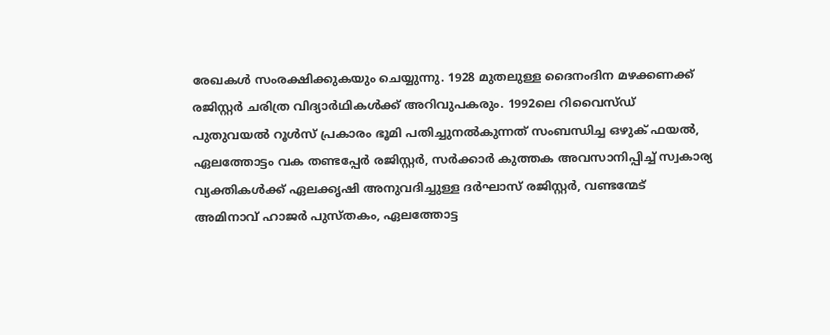രേഖകൾ സംരക്ഷിക്കുകയും ചെയ്യുന്നു. 1928 മുതലുള്ള ദൈനംദിന മഴക്കണക്ക് രജിസ്റ്റർ ചരിത്ര വിദ്യാർഥികൾക്ക‌് അറിവുപകരും. 1992ലെ റിവൈസ്ഡ് പുതുവയൽ റൂൾസ് പ്രകാരം ഭൂമി പതിച്ചുനൽകുന്നത് സംബന്ധിച്ച ഒഴുക് ഫയൽ, ഏലത്തോട്ടം വക തണ്ടപ്പേർ രജിസ്റ്റർ, സർക്കാർ കുത്തക അവസാനിപ്പിച്ച് സ്വകാര്യ വ്യക്തികൾക്ക് ഏലക്കൃഷി അനുവദിച്ചുള്ള ദർഘാസ‌് രജിസ്റ്റർ, വണ്ടന്മേട് അമിനാവ് ഹാജർ പുസ്തകം, ഏലത്തോട്ട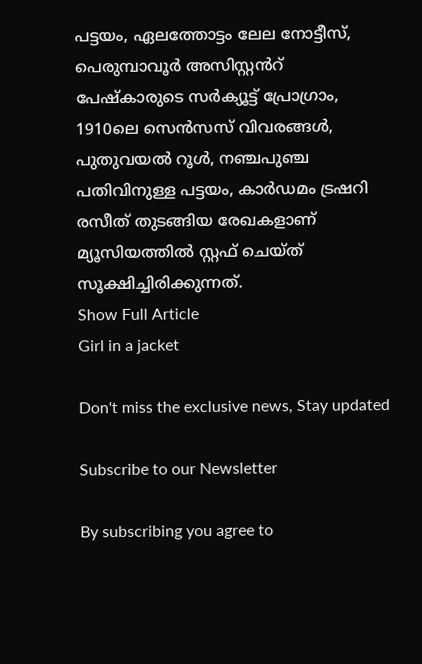പട്ടയം, ഏലത്തോട്ടം ലേല നോട്ടീസ്‌, പെരുമ്പാവൂർ അസിസ്റ്റൻറ് പേഷ‌്കാരുടെ സർക്യൂട്ട് പ്രോഗ്രാം, 1910ലെ സെൻസസ് വിവരങ്ങൾ, പുതുവയൽ റൂൾ, നഞ്ചപുഞ്ച പതിവിനുള്ള പട്ടയം, കാർഡമം ട്രഷറി രസീത് തുടങ്ങിയ രേഖകളാണ് മ്യൂസിയത്തിൽ സ്റ്റഫ്‌ ചെയ്ത് സൂക്ഷിച്ചിരിക്കുന്നത്.
Show Full Article
Girl in a jacket

Don't miss the exclusive news, Stay updated

Subscribe to our Newsletter

By subscribing you agree to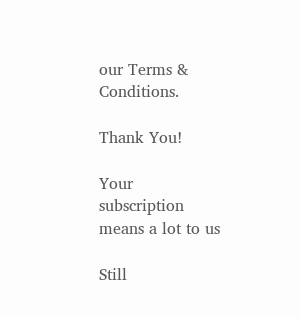our Terms & Conditions.

Thank You!

Your subscription means a lot to us

Still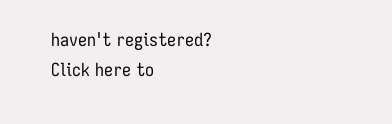haven't registered? Click here to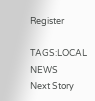Register

TAGS:LOCAL NEWS
Next Story